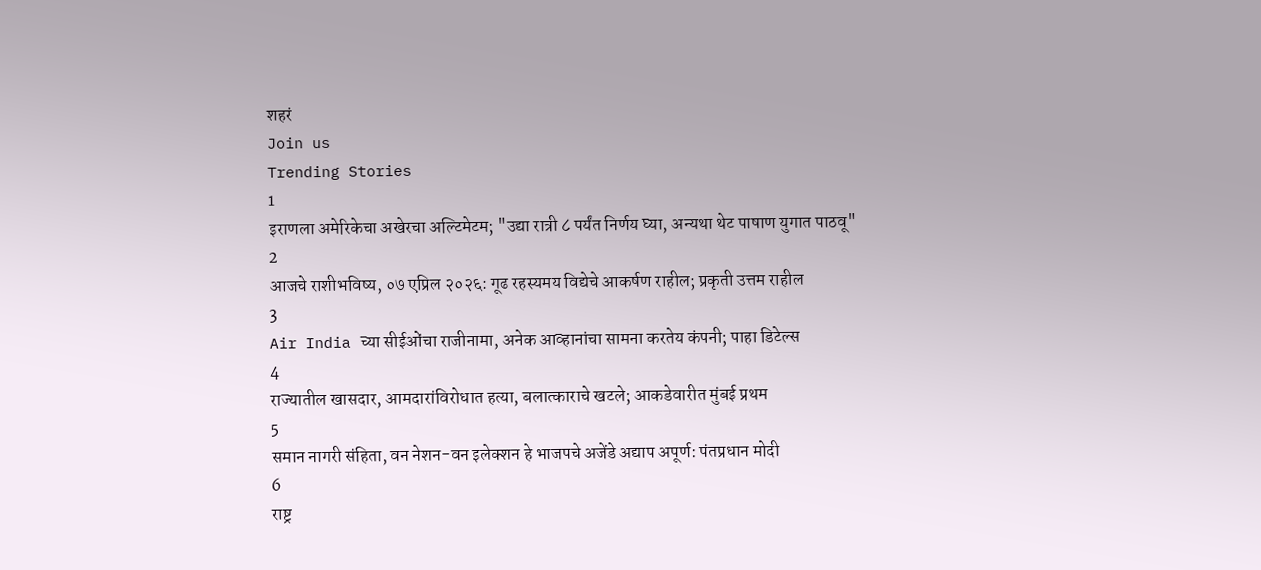शहरं
Join us
Trending Stories
1
इराणला अमेरिकेचा अखेरचा अल्टिमेटम; "उद्या रात्री ८ पर्यंत निर्णय घ्या, अन्यथा थेट पाषाण युगात पाठवू"
2
आजचे राशीभविष्य, ०७ एप्रिल २०२६: गूढ रहस्यमय विद्येचे आकर्षण राहील; प्रकृती उत्तम राहील
3
Air India च्या सीईओंचा राजीनामा, अनेक आव्हानांचा सामना करतेय कंपनी; पाहा डिटेल्स
4
राज्यातील खासदार, आमदारांविरोधात हत्या, बलात्काराचे खटले; आकडेवारीत मुंबई प्रथम
5
समान नागरी संहिता, वन नेशन-वन इलेक्शन हे भाजपचे अजेंडे अद्याप अपूर्ण: पंतप्रधान मोदी
6
राष्ट्र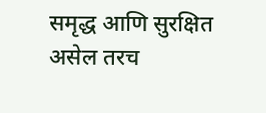समृद्ध आणि सुरक्षित असेल तरच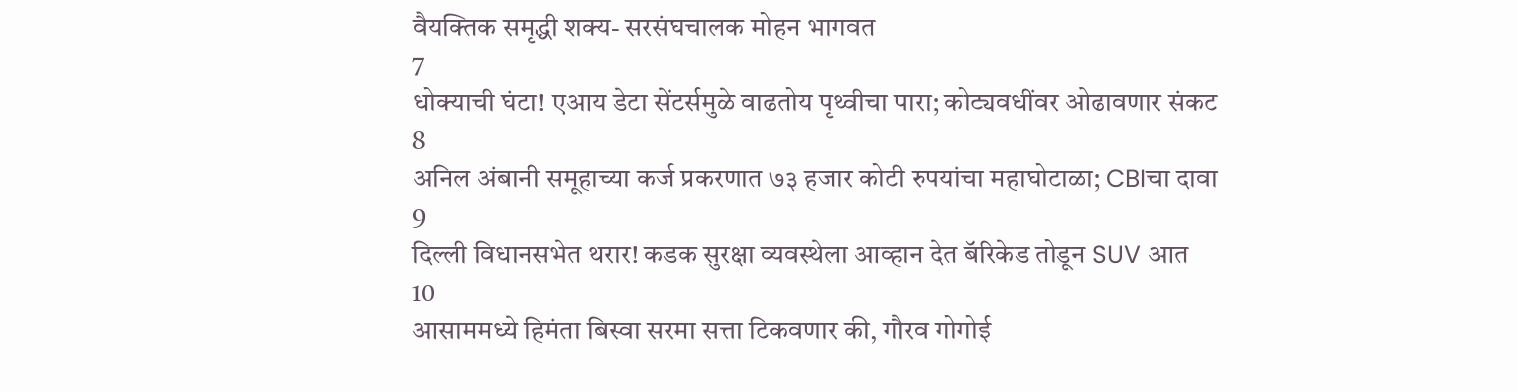वैयक्तिक समृद्धी शक्य- सरसंघचालक मोहन भागवत
7
धोक्याची घंटा! एआय डेटा सेंटर्समुळे वाढतोय पृथ्वीचा पारा; कोट्यवधींवर ओढावणार संकट
8
अनिल अंबानी समूहाच्या कर्ज प्रकरणात ७३ हजार कोटी रुपयांचा महाघोटाळा; CBIचा दावा
9
दिल्ली विधानसभेत थरार! कडक सुरक्षा व्यवस्थेला आव्हान देत बॅरिकेड तोडून SUV आत
10
आसाममध्ये हिमंता बिस्वा सरमा सत्ता टिकवणार की, गौरव गोगोई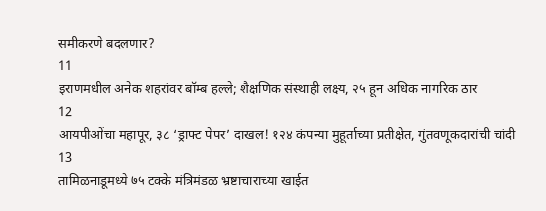समीकरणे बदलणार?
11
इराणमधील अनेक शहरांवर बॉम्ब हल्ले; शैक्षणिक संस्थाही लक्ष्य, २५ हून अधिक नागरिक ठार
12
आयपीओंचा महापूर, ३८ ‘ड्राफ्ट पेपर’ दाखल! १२४ कंपन्या मुहूर्ताच्या प्रतीक्षेत, गुंतवणूकदारांची चांदी
13
तामिळनाडूमध्ये ७५ टक्के मंत्रिमंडळ भ्रष्टाचाराच्या खाईत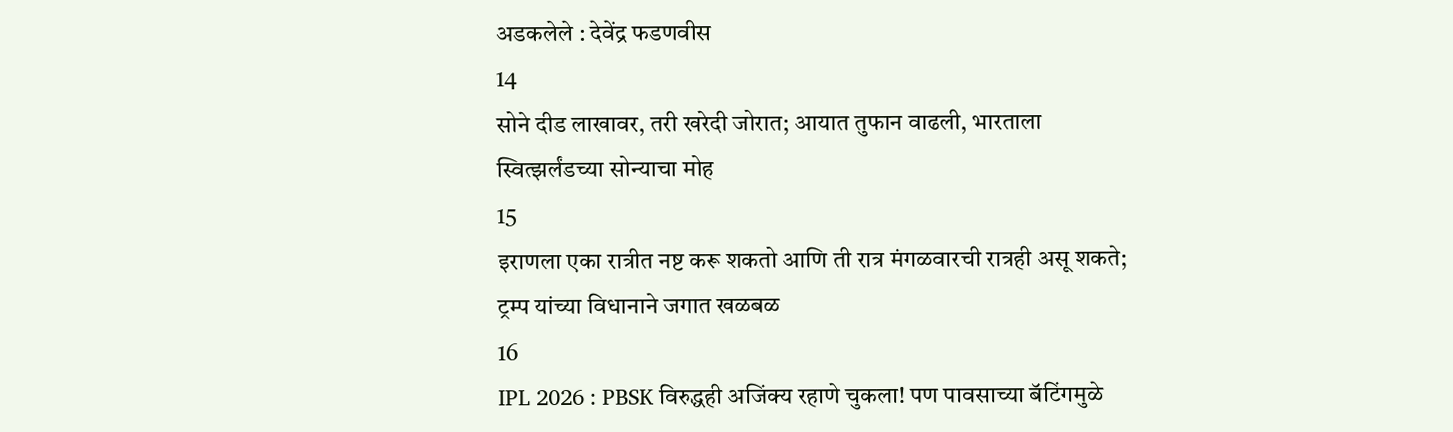अडकलेले : देवेंद्र फडणवीस
14
सोने दीड लाखावर, तरी खरेदी जोरात; आयात तुफान वाढली, भारताला स्वित्झर्लंडच्या सोन्याचा मोह
15
इराणला एका रात्रीत नष्ट करू शकतो आणि ती रात्र मंगळवारची रात्रही असू शकते; ट्रम्प यांच्या विधानाने जगात खळबळ
16
IPL 2026 : PBSK विरुद्धही अजिंक्य रहाणे चुकला! पण पावसाच्या बॅटिंगमुळे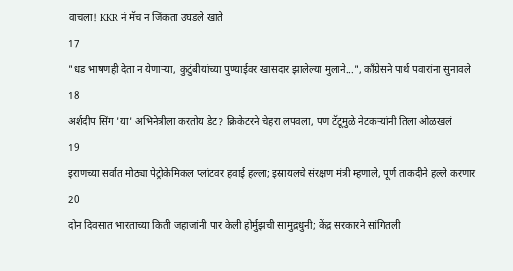वाचला! KKR नं मॅच न जिंकता उघडले खाते
17
"धड भाषणही देता न येणाऱ्या, कुटुंबीयांच्या पुण्याईवर खासदार झालेल्या मुलाने...", काँग्रेसने पार्थ पवारांना सुनावले
18
अर्शदीप सिंग 'या' अभिनेत्रीला करतोय डेट? क्रिकेटरने चेहरा लपवला, पण टॅटूमुळे नेटकऱ्यांनी तिला ओळखलं
19
इराणच्या सर्वात मोठ्या पेट्रोकेमिकल प्लांटवर हवाई हल्ला; इस्रायलचे संरक्षण मंत्री म्हणाले, पूर्ण ताकदीने हल्ले करणार
20
दोन दिवसात भारताच्या किती जहाजांनी पार केली होर्मुझची सामुद्रधुनी; केंद्र सरकारने सांगितली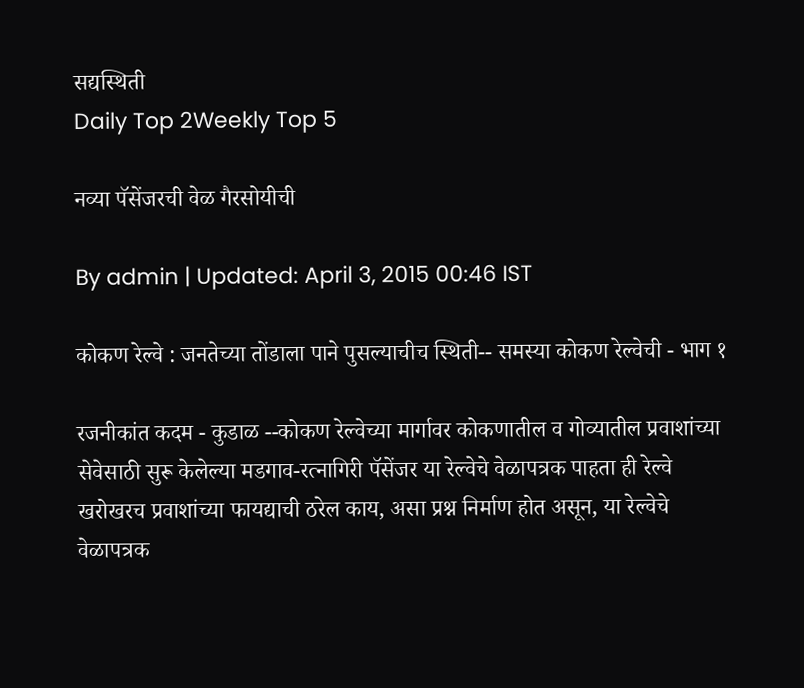सद्यस्थिती
Daily Top 2Weekly Top 5

नव्या पॅसेंजरची वेळ गैरसोयीची

By admin | Updated: April 3, 2015 00:46 IST

कोकण रेल्वे : जनतेच्या तोंडाला पाने पुसल्याचीच स्थिती-- समस्या कोकण रेल्वेची - भाग १

रजनीकांत कदम - कुडाळ --कोकण रेल्वेच्या मार्गावर कोकणातील व गोव्यातील प्रवाशांच्या सेवेसाठी सुरू केलेल्या मडगाव-रत्नागिरी पॅसेंजर या रेल्वेचे वेळापत्रक पाहता ही रेल्वे खरोखरच प्रवाशांच्या फायद्याची ठरेल काय, असा प्रश्न निर्माण होत असून, या रेल्वेचे वेळापत्रक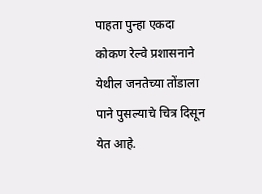पाहता पुन्हा एकदा कोकण रेल्वे प्रशासनाने येथील जनतेच्या तोंडाला पाने पुसल्याचे चित्र दिसून येत आहे.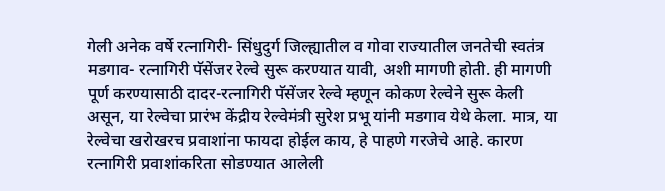गेली अनेक वर्षे रत्नागिरी- सिंधुदुर्ग जिल्ह्यातील व गोवा राज्यातील जनतेची स्वतंत्र मडगाव- रत्नागिरी पॅसेंजर रेल्वे सुरू करण्यात यावी, अशी मागणी होती. ही मागणी पूर्ण करण्यासाठी दादर-रत्नागिरी पॅसेंजर रेल्वे म्हणून कोकण रेल्वेने सुरू केली असून, या रेल्वेचा प्रारंभ केंद्रीय रेल्वेमंत्री सुरेश प्रभू यांनी मडगाव येथे केला. मात्र, या रेल्वेचा खरोखरच प्रवाशांना फायदा होईल काय, हे पाहणे गरजेचे आहे. कारण रत्नागिरी प्रवाशांकरिता सोडण्यात आलेली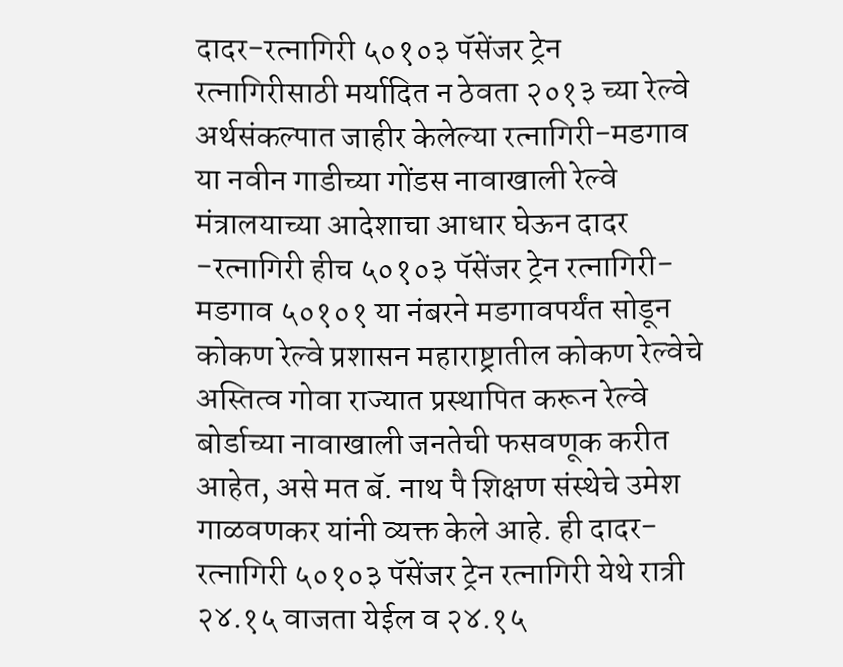दादर-रत्नागिरी ५०१०३ पॅसेंजर ट्रेन रत्नागिरीसाठी मर्यादित न ठेवता २०१३ च्या रेल्वे अर्थसंकल्पात जाहीर केलेल्या रत्नागिरी-मडगाव या नवीन गाडीच्या गोंडस नावाखाली रेल्वे मंत्रालयाच्या आदेशाचा आधार घेऊन दादर -रत्नागिरी हीच ५०१०३ पॅसेंजर ट्रेन रत्नागिरी-मडगाव ५०१०१ या नंबरने मडगावपर्यंत सोडून कोकण रेल्वे प्रशासन महाराष्ट्रातील कोकण रेल्वेचे अस्तित्व गोवा राज्यात प्रस्थापित करून रेल्वे बोर्डाच्या नावाखाली जनतेची फसवणूक करीत आहेत, असे मत बॅ. नाथ पै शिक्षण संस्थेचे उमेश गाळवणकर यांनी व्यक्त केले आहे. ही दादर-रत्नागिरी ५०१०३ पॅसेंजर ट्रेन रत्नागिरी येथे रात्री २४.१५ वाजता येईल व २४.१५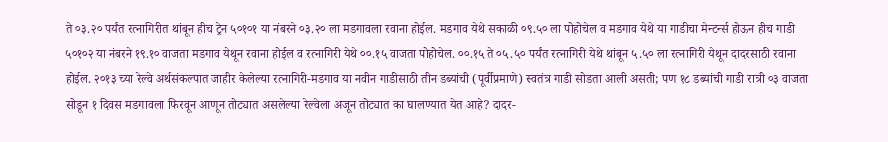ते ०३.२० पर्यंत रत्नागिरीत थांबून हीच ट्रेन ५०१०१ या नंबरने ०३.२० ला मडगावला रवाना होईल. मडगाव येथे सकाळी ०९.५० ला पोहोचेल व मडगाव येथे या गाडीचा मेन्टर्न्स होऊन हीच गाडी ५०१०२ या नंबरने १९.१० वाजता मडगाव येथून रवाना होईल व रत्नागिरी येथे ००.१५ वाजता पोहोचेल. ००.१५ ते ०५.५० पर्यंत रत्नागिरी येथे थांबून ५.५० ला रत्नागिरी येथून दादरसाठी रवाना होईल. २०१३ च्या रेल्वे अर्थसंकल्पात जाहीर केलेल्या रत्नागिरी-मडगाव या नवीन गाडीसाठी तीन डब्यांची (पूर्वीप्रमाणे) स्वतंत्र गाडी सोडता आली असती; पण १८ डब्यांची गाडी रात्री ०३ वाजता सोडून १ दिवस मडगावला फिरवून आणून तोट्यात असलेल्या रेल्वेला अजून तोट्यात का घालण्यात येत आहे? दादर-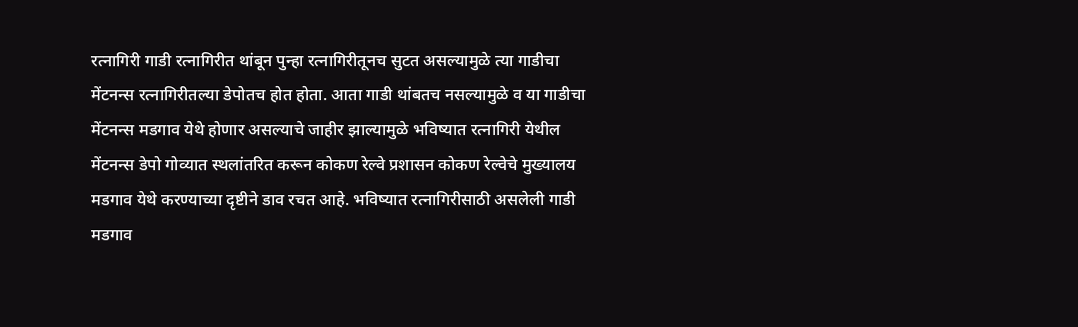रत्नागिरी गाडी रत्नागिरीत थांबून पुन्हा रत्नागिरीतूनच सुटत असल्यामुळे त्या गाडीचा मेंटनन्स रत्नागिरीतल्या डेपोतच होत होता. आता गाडी थांबतच नसल्यामुळे व या गाडीचा मेंटनन्स मडगाव येथे होणार असल्याचे जाहीर झाल्यामुळे भविष्यात रत्नागिरी येथील मेंटनन्स डेपो गोव्यात स्थलांतरित करून कोकण रेल्वे प्रशासन कोकण रेल्वेचे मुख्यालय मडगाव येथे करण्याच्या दृष्टीने डाव रचत आहे. भविष्यात रत्नागिरीसाठी असलेली गाडी मडगाव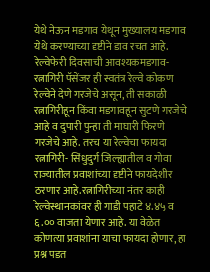येथे नेऊन मडगाव येथून मुख्यालय मडगाव येथे करण्याच्या दृष्टीने डाव रचत आहे. रेल्वेफेरी दिवसाची आवश्यकमडगाव-रत्नागिरी पॅसेंजर ही स्वतंत्र रेल्वे कोकण रेल्वेने देणे गरजेचे असून, ती सकाळी रत्नागिरीहून किंवा मडगावहून सुटणे गरजेचे आहे व दुपारी पुन्हा ती माघारी फिरणे गरजेचे आहे. तरच या रेल्वेचा फायदा रत्नागिरी- सिंधुदुर्ग जिल्ह्यातील व गोवा राज्यातील प्रवाशांच्या दृष्टीने फायदेशीर ठरणार आहे.रत्नागिरीच्या नंतर काही रेल्वेस्थानकांवर ही गाडी पहाटे ४.४५ व ६.०० वाजता येणार आहे. या वेळेत कोणत्या प्रवाशांना याचा फायदा होणार, हा प्रश्न पडत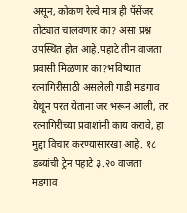असून, कोकण रेल्वे मात्र ही पॅसेंजर तोट्यात चालवणार का? असा प्रश्न उपस्थित होत आहे.पहाटे तीन वाजता प्रवासी मिळणार का?भविष्यात रत्नागिरीसाठी असलेली गाडी मडगाव येथून परत येताना जर भरून आली, तर रत्नागिरीच्या प्रवाशांनी काय करावे, हा मुद्दा विचार करण्यासारखा आहे. १८ डब्यांची ट्रेन पहाटे ३.२० वाजता मडगाव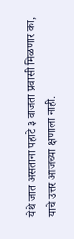येथे जात असताना पहाटे ३ वाजता प्रवासी मिळणार का, याचे उत्तर आजच्या क्षणाला नाही.